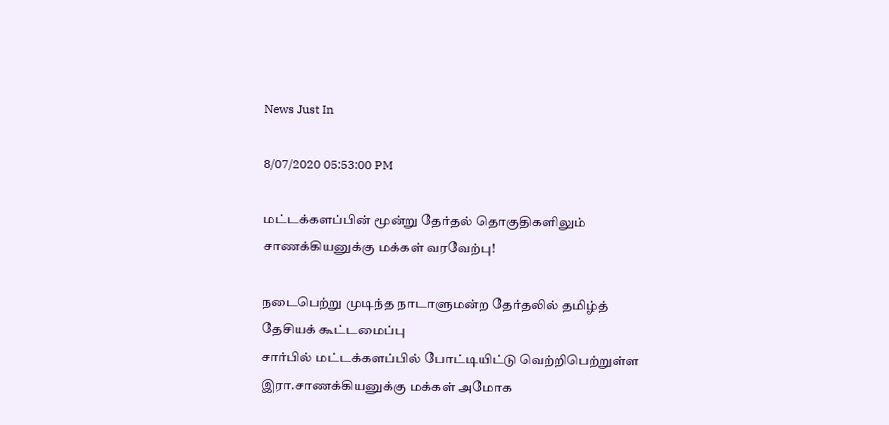News Just In

8/07/2020 05:53:00 PM

மட்டக்களப்பின் மூன்று தேர்தல் தொகுதிகளிலும் சாணக்கியனுக்கு மக்கள் வரவேற்பு!

நடைபெற்று முடிந்த நாடாளுமன்ற தேர்தலில் தமிழ்த் தேசியக் கூட்டமைப்பு
சார்பில் மட்டக்களப்பில் போட்டியிட்டு வெற்றிபெற்றுள்ள இரா.சாணக்கியனுக்கு மக்கள் அமோக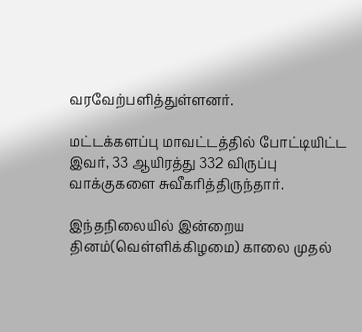வரவேற்பளித்துள்ளனர்.

மட்டக்களப்பு மாவட்டத்தில் போட்டியிட்ட இவர், 33 ஆயிரத்து 332 விருப்பு
வாக்குகளை சுவீகரித்திருந்தார்.

இந்தநிலையில் இன்றைய தினம்(வெள்ளிக்கிழமை) காலை முதல்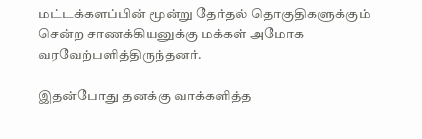மட்டக்களப்பின் மூன்று தேர்தல் தொகுதிகளுக்கும் சென்ற சாணக்கியனுக்கு மக்கள் அமோக வரவேற்பளித்திருந்தனர்.

இதன்போது தனக்கு வாக்களித்த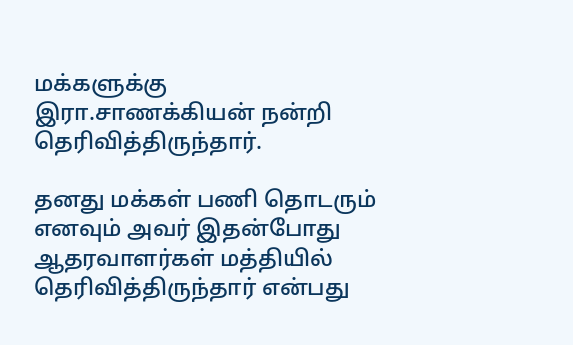மக்களுக்கு இரா.சாணக்கியன் நன்றி
தெரிவித்திருந்தார்.

தனது மக்கள் பணி தொடரும் எனவும் அவர் இதன்போது ஆதரவாளர்கள் மத்தியில்  தெரிவித்திருந்தார் என்பது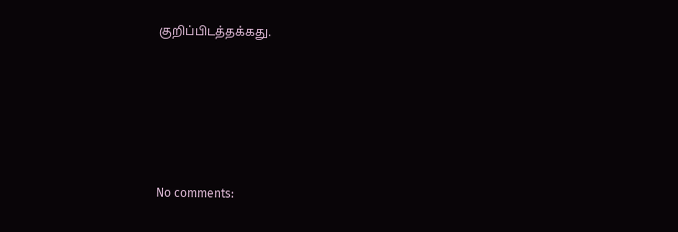குறிப்பிடத்தக்கது.






No comments: